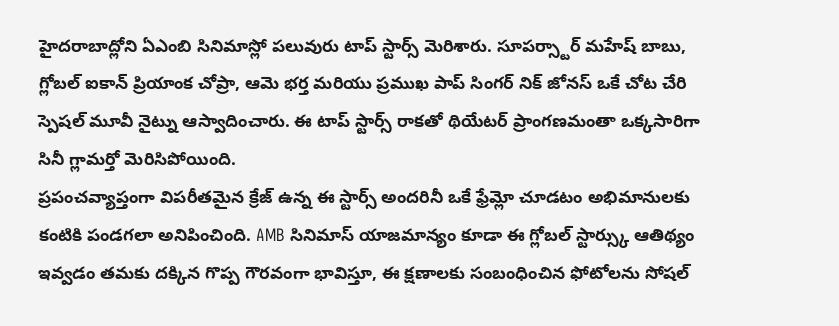హైదరాబాద్లోని ఏఎంబి సినిమాస్లో పలువురు టాప్ స్టార్స్ మెరిశారు. సూపర్స్టార్ మహేష్ బాబు, గ్లోబల్ ఐకాన్ ప్రియాంక చోప్రా, ఆమె భర్త మరియు ప్రముఖ పాప్ సింగర్ నిక్ జోనస్ ఒకే చోట చేరి స్పెషల్ మూవీ నైట్ను ఆస్వాదించారు. ఈ టాప్ స్టార్స్ రాకతో థియేటర్ ప్రాంగణమంతా ఒక్కసారిగా సినీ గ్లామర్తో మెరిసిపోయింది.
ప్రపంచవ్యాప్తంగా విపరీతమైన క్రేజ్ ఉన్న ఈ స్టార్స్ అందరినీ ఒకే ఫ్రేమ్లో చూడటం అభిమానులకు కంటికి పండగలా అనిపించింది. AMB సినిమాస్ యాజమాన్యం కూడా ఈ గ్లోబల్ స్టార్స్కు ఆతిథ్యం ఇవ్వడం తమకు దక్కిన గొప్ప గౌరవంగా భావిస్తూ, ఈ క్షణాలకు సంబంధించిన ఫోటోలను సోషల్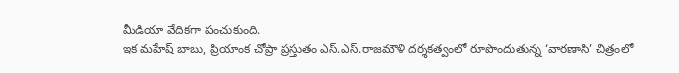మీడియా వేదికగా పంచుకుంది.
ఇక మహేష్ బాబు, ప్రియాంక చోప్రా ప్రస్తుతం ఎస్.ఎస్.రాజమౌళి దర్శకత్వంలో రూపొందుతున్న ‘వారణాసి’ చిత్రంలో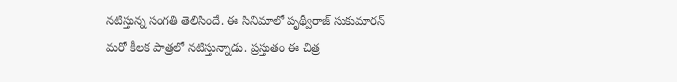నటిస్తున్న సంగతి తెలిసిందే. ఈ సినిమాలో పృథ్వీరాజ్ సుకుమారన్ మరో కీలక పాత్రలో నటిస్తున్నాడు. ప్రస్తుతం ఈ చిత్ర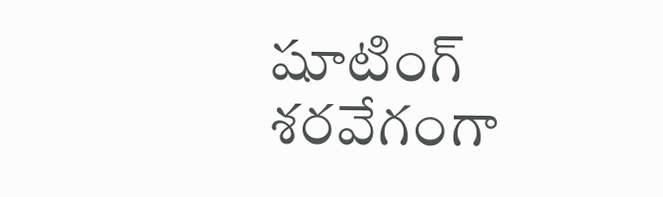షూటింగ్ శరవేగంగా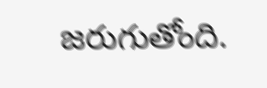జరుగుతోంది.